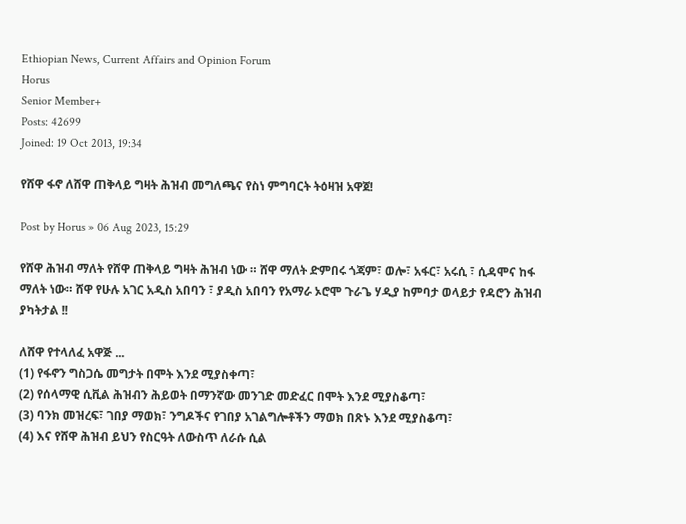Ethiopian News, Current Affairs and Opinion Forum
Horus
Senior Member+
Posts: 42699
Joined: 19 Oct 2013, 19:34

የሸዋ ፋኖ ለሸዋ ጠቅላይ ግዛት ሕዝብ መግለጫና የስነ ምግባርት ትዕዛዝ አዋጀ!

Post by Horus » 06 Aug 2023, 15:29

የሸዋ ሕዝብ ማለት የሸዋ ጠቅላይ ግዛት ሕዝብ ነው ። ሸዋ ማለት ድምበሩ ጎጃም፣ ወሎ፣ አፋር፣ አሩሲ ፣ ሲዳሞና ከፋ ማለት ነው። ሸዋ የሁሉ አገር አዲስ አበባን ፣ ያዲስ አበባን የአማራ ኦሮሞ ጉራጌ ሃዲያ ከምባታ ወላይታ የዳሮን ሕዝብ ያካትታል !!

ለሸዋ የተላለፈ አዋጅ ...
(1) የፋኖን ግስጋሴ መግታት በሞት እንደ ሚያስቀጣ፣
(2) የሰላማዊ ሲቪል ሕዝብን ሕይወት በማንኛው መንገድ መድፈር በሞት እንደ ሚያስቆጣ፣
(3) ባንክ መዝረፍ፣ ገበያ ማወክ፣ ንግዶችና የገበያ አገልግሎቶችን ማወክ በጽኑ እንደ ሚያስቆጣ፣
(4) እና የሸዋ ሕዝብ ይህን የስርዓት ለውስጥ ለራሱ ሲል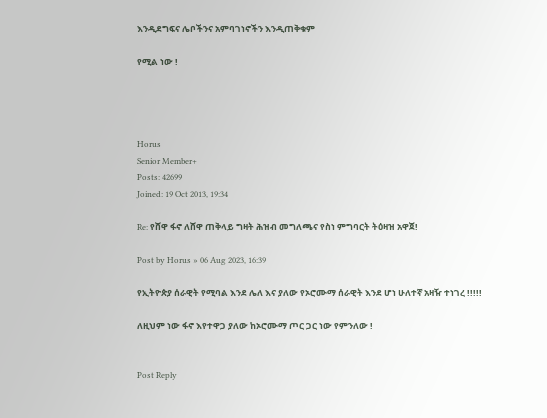እንዲደግፍና ሌቦችንና አምባገነኖችን እንዲጠቅቁም

የሚል ነው !




Horus
Senior Member+
Posts: 42699
Joined: 19 Oct 2013, 19:34

Re: የሸዋ ፋኖ ለሸዋ ጠቅላይ ግዛት ሕዝብ መግለጫና የስነ ምግባርት ትዕዛዝ አዋጀ!

Post by Horus » 06 Aug 2023, 16:39

የኢትዮጵያ ሰራዊት የሚባል እንደ ሌለ እና ያለው የኦሮሙማ ሰራዊት እንደ ሆነ ሁለተኛ አዛዥ ተነገረ !!!!!

ለዚህም ነው ፋኖ እየተዋጋ ያለው ከኦሮሙማ ጦር ጋር ነው የምንለው !


Post Reply